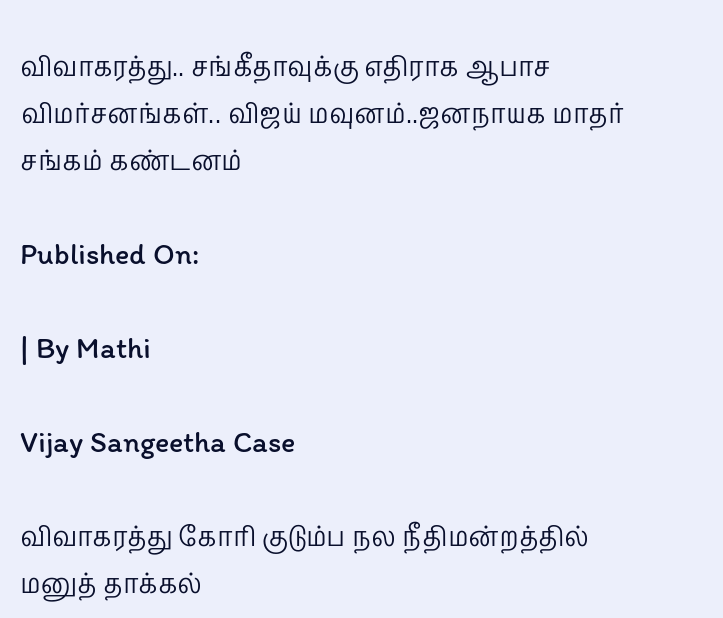விவாகரத்து.. சங்கீதாவுக்கு எதிராக ஆபாச விமர்சனங்கள்.. விஜய் மவுனம்..ஜனநாயக மாதர் சங்கம் கண்டனம்

Published On:

| By Mathi

Vijay Sangeetha Case

விவாகரத்து கோரி குடும்ப நல நீதிமன்றத்தில் மனுத் தாக்கல்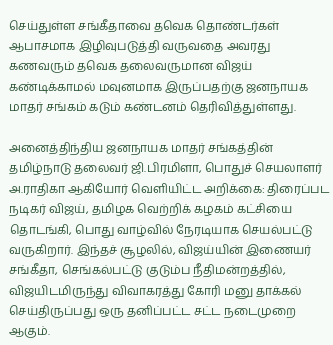செய்துள்ள சங்கீதாவை தவெக தொண்டர்கள் ஆபாசமாக இழிவுபடுத்தி வருவதை அவரது கணவரும் தவெக தலைவருமான விஜய் கண்டிக்காமல் மவுனமாக இருப்பதற்கு ஜனநாயக மாதர் சங்கம் கடும் கண்டனம் தெரிவித்துள்ளது.

அனைத்திந்திய ஜனநாயக மாதர் சங்கத்தின் தமிழ்நாடு தலைவர் ஜி.பிரமிளா, பொதுச் செயலாளர் அ.ராதிகா ஆகியோர் வெளியிட்ட அறிக்கை: திரைப்பட நடிகர் விஜய், தமிழக வெற்றிக் கழகம் கட்சியை தொடங்கி, பொது வாழ்வில் நேரடியாக செயல்பட்டு வருகிறார். இந்தச் சூழலில், விஜய்யின் இணையர் சங்கீதா, செங்கல்பட்டு குடும்ப நீதிமன்றத்தில், விஜயிடமிருந்து விவாகரத்து கோரி மனு தாக்கல் செய்திருப்பது ஒரு தனிப்பட்ட சட்ட நடைமுறை ஆகும்.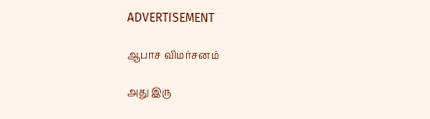ADVERTISEMENT

ஆபாச விமர்சனம்

அது இரு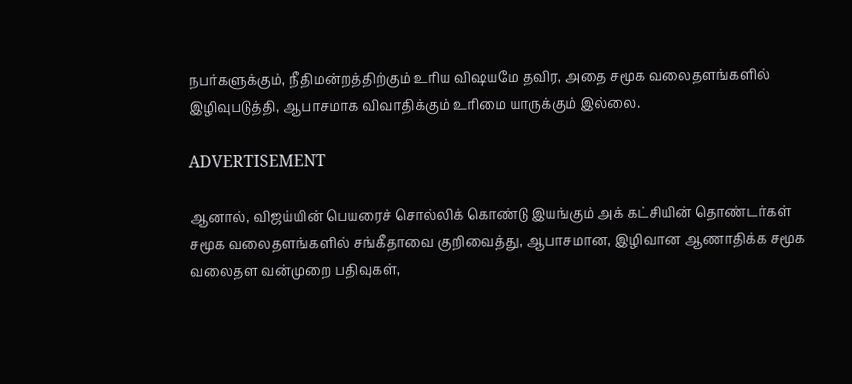நபர்களுக்கும், நீதிமன்றத்திற்கும் உரிய விஷயமே தவிர, அதை சமூக வலைதளங்களில் இழிவுபடுத்தி, ஆபாசமாக விவாதிக்கும் உரிமை யாருக்கும் இல்லை.

ADVERTISEMENT

ஆனால், விஜய்யின் பெயரைச் சொல்லிக் கொண்டு இயங்கும் அக் கட்சியின் தொண்டர்கள் சமூக வலைதளங்களில் சங்கீதாவை குறிவைத்து, ஆபாசமான, இழிவான ஆணாதிக்க சமூக வலைதள வன்முறை பதிவுகள்,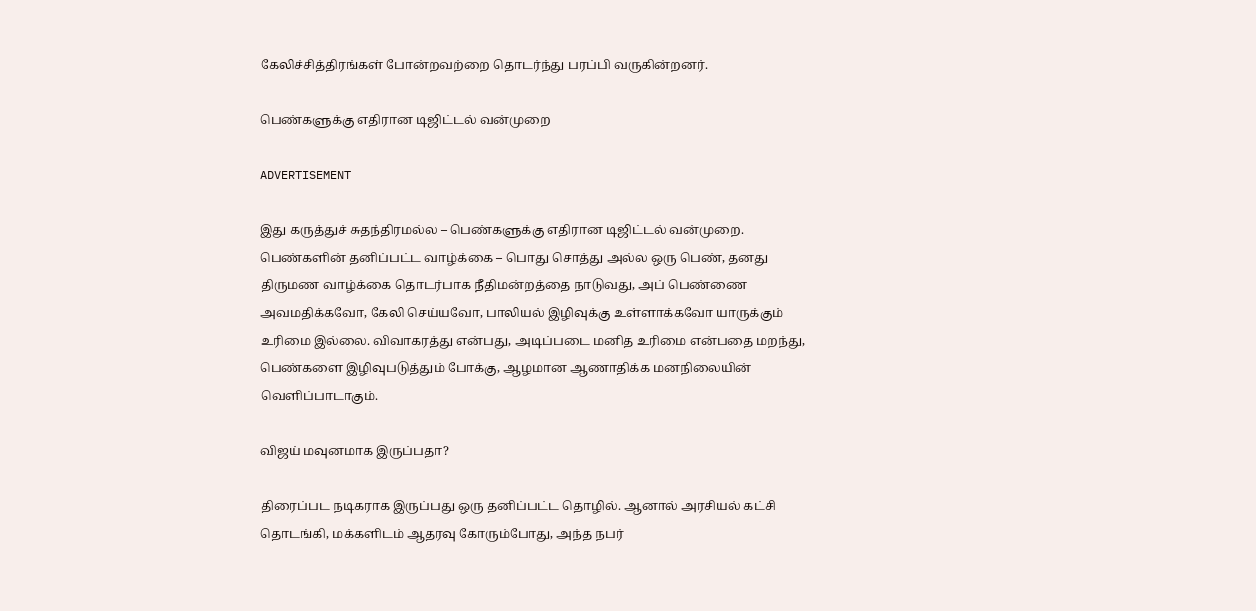கேலிச்சித்திரங்கள் போன்றவற்றை தொடர்ந்து பரப்பி வருகின்றனர்.

பெண்களுக்கு எதிரான டிஜிட்டல் வன்முறை

ADVERTISEMENT

இது கருத்துச் சுதந்திரமல்ல – பெண்களுக்கு எதிரான டிஜிட்டல் வன்முறை. பெண்களின் தனிப்பட்ட வாழ்க்கை – பொது சொத்து அல்ல ஒரு பெண், தனது திருமண வாழ்க்கை தொடர்பாக நீதிமன்றத்தை நாடுவது, அப் பெண்ணை அவமதிக்கவோ, கேலி செய்யவோ, பாலியல் இழிவுக்கு உள்ளாக்கவோ யாருக்கும் உரிமை இல்லை. விவாகரத்து என்பது, அடிப்படை மனித உரிமை என்பதை மறந்து, பெண்களை இழிவுபடுத்தும் போக்கு, ஆழமான ஆணாதிக்க மனநிலையின் வெளிப்பாடாகும்.

விஜய் மவுனமாக இருப்பதா?

திரைப்பட நடிகராக இருப்பது ஒரு தனிப்பட்ட தொழில். ஆனால் அரசியல் கட்சி தொடங்கி, மக்களிடம் ஆதரவு கோரும்போது, அந்த நபர்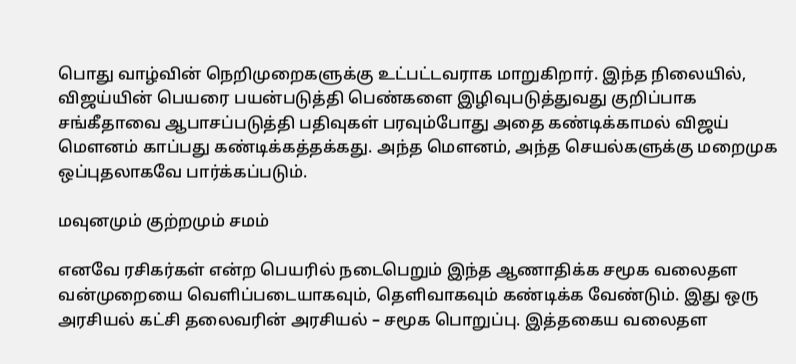பொது வாழ்வின் நெறிமுறைகளுக்கு உட்பட்டவராக மாறுகிறார். இந்த நிலையில், விஜய்யின் பெயரை பயன்படுத்தி பெண்களை இழிவுபடுத்துவது குறிப்பாக சங்கீதாவை ஆபாசப்படுத்தி பதிவுகள் பரவும்போது அதை கண்டிக்காமல் விஜய் மௌனம் காப்பது கண்டிக்கத்தக்கது. அந்த மௌனம், அந்த செயல்களுக்கு மறைமுக ஒப்புதலாகவே பார்க்கப்படும்.

மவுனமும் குற்றமும் சமம்

எனவே ரசிகர்கள் என்ற பெயரில் நடைபெறும் இந்த ஆணாதிக்க சமூக வலைதள வன்முறையை வெளிப்படையாகவும், தெளிவாகவும் கண்டிக்க வேண்டும். இது ஒரு அரசியல் கட்சி தலைவரின் அரசியல் – சமூக பொறுப்பு. இத்தகைய வலைதள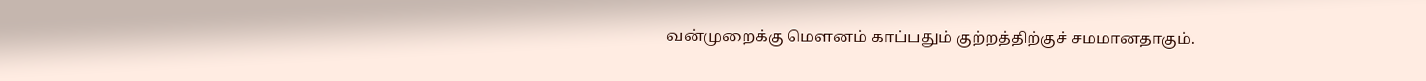வன்முறைக்கு மௌனம் காப்பதும் குற்றத்திற்குச் சமமானதாகும்.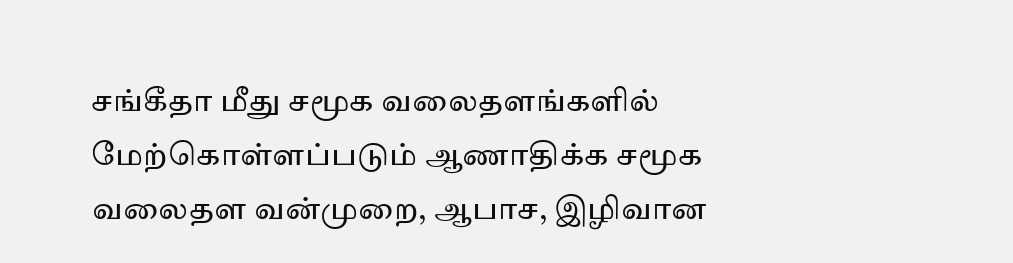சங்கீதா மீது சமூக வலைதளங்களில் மேற்கொள்ளப்படும் ஆணாதிக்க சமூக வலைதள வன்முறை, ஆபாச, இழிவான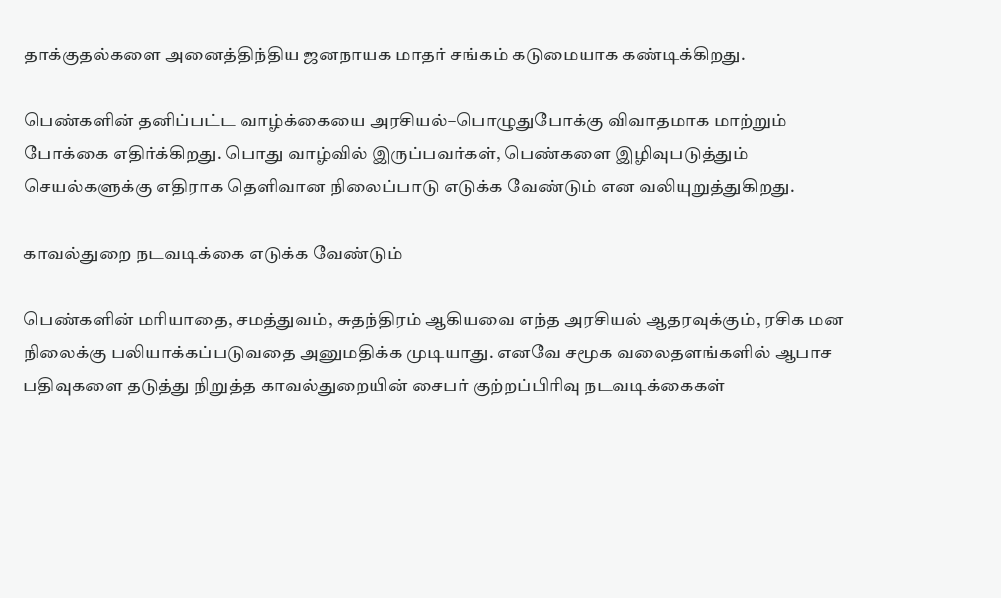தாக்குதல்களை அனைத்திந்திய ஜனநாயக மாதர் சங்கம் கடுமையாக கண்டிக்கிறது.

பெண்களின் தனிப்பட்ட வாழ்க்கையை அரசியல்–பொழுதுபோக்கு விவாதமாக மாற்றும் போக்கை எதிர்க்கிறது. பொது வாழ்வில் இருப்பவர்கள், பெண்களை இழிவுபடுத்தும் செயல்களுக்கு எதிராக தெளிவான நிலைப்பாடு எடுக்க வேண்டும் என வலியுறுத்துகிறது.

காவல்துறை நடவடிக்கை எடுக்க வேண்டும்

பெண்களின் மரியாதை, சமத்துவம், சுதந்திரம் ஆகியவை எந்த அரசியல் ஆதரவுக்கும், ரசிக மன நிலைக்கு பலியாக்கப்படுவதை அனுமதிக்க முடியாது. எனவே சமூக வலைதளங்களில் ஆபாச பதிவுகளை தடுத்து நிறுத்த காவல்துறையின் சைபர் குற்றப்பிரிவு நடவடிக்கைகள்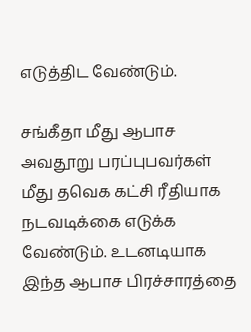எடுத்திட வேண்டும்.

சங்கீதா மீது ஆபாச அவதூறு பரப்புபவர்கள் மீது தவெக கட்சி ரீதியாக நடவடிக்கை எடுக்க வேண்டும். உடனடியாக இந்த ஆபாச பிரச்சாரத்தை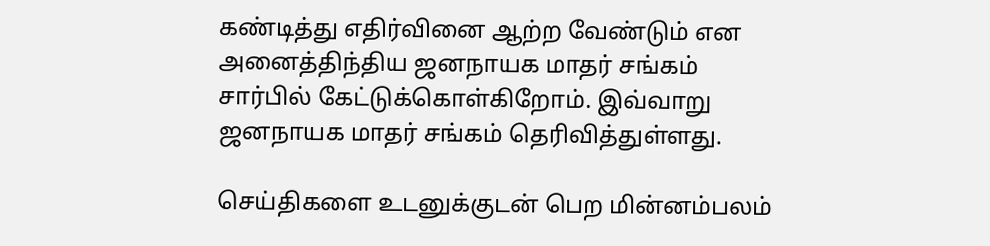கண்டித்து எதிர்வினை ஆற்ற வேண்டும் என அனைத்திந்திய ஜனநாயக மாதர் சங்கம் சார்பில் கேட்டுக்கொள்கிறோம். இவ்வாறு ஜனநாயக மாதர் சங்கம் தெரிவித்துள்ளது.

செய்திகளை உடனுக்குடன் பெற மின்னம்பலம்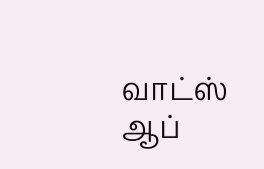வாட்ஸ் ஆப்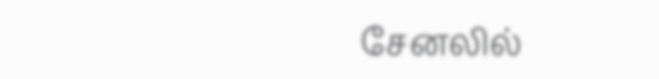சேனலில்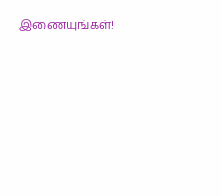இணையுங்கள்!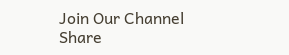Join Our Channel
Share